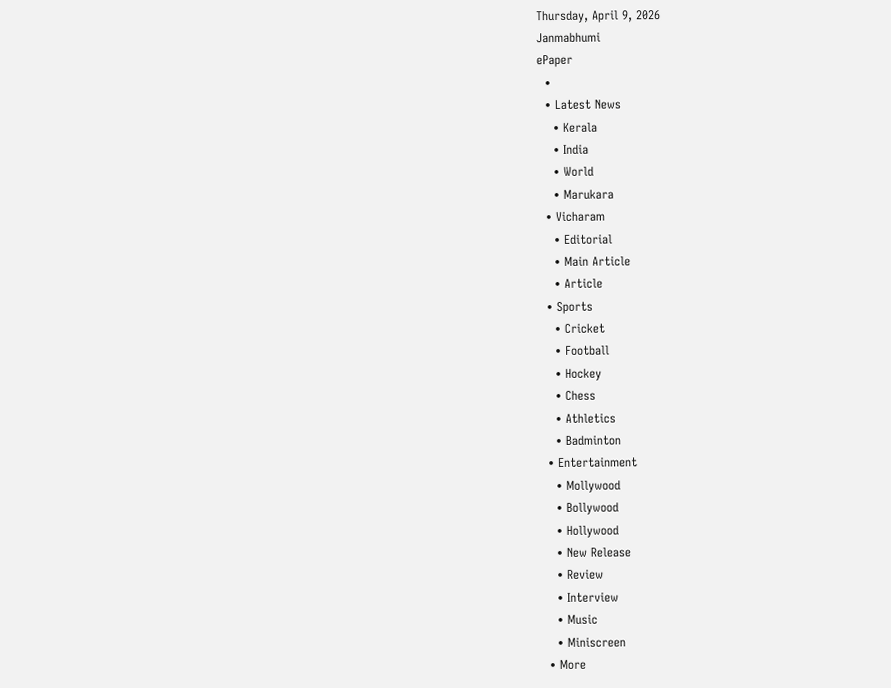Thursday, April 9, 2026
Janmabhumi
ePaper
  •
  • Latest News
    • Kerala
    • India
    • World
    • Marukara
  • Vicharam
    • Editorial
    • Main Article
    • Article
  • Sports
    • Cricket
    • Football
    • Hockey
    • Chess
    • Athletics
    • Badminton
  • Entertainment
    • Mollywood
    • Bollywood
    • Hollywood
    • New Release
    • Review
    • Interview
    • Music
    • Miniscreen
  • More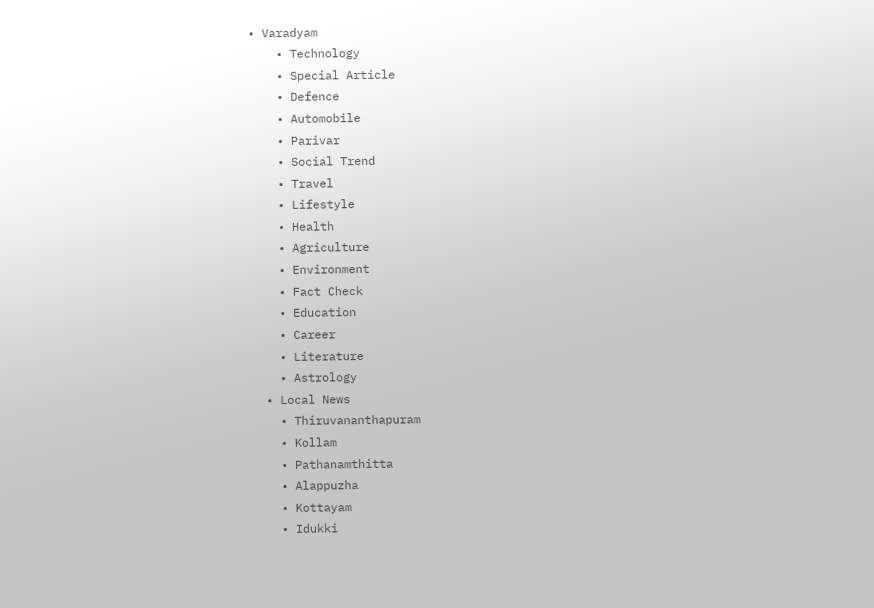• Varadyam
    • Technology
    • Special Article
    • Defence
    • Automobile
    • Parivar
    • Social Trend
    • Travel
    • Lifestyle
    • Health
    • Agriculture
    • Environment
    • Fact Check
    • Education
    • Career
    • Literature
    • Astrology
  • Local News
    • Thiruvananthapuram
    • Kollam
    • Pathanamthitta
    • Alappuzha
    • Kottayam
    • Idukki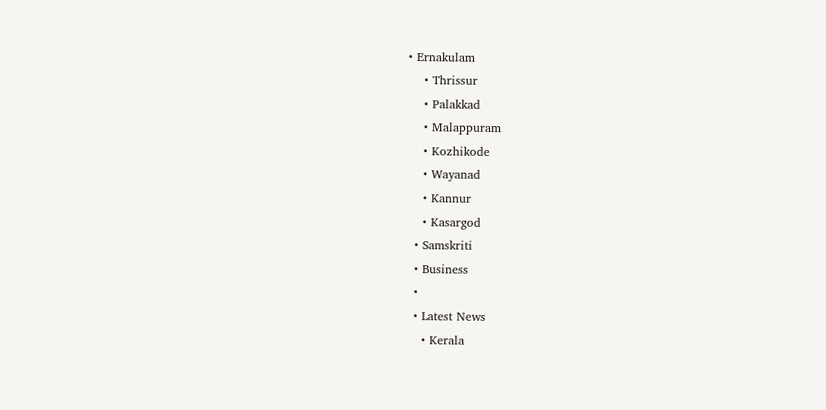• Ernakulam
    • Thrissur
    • Palakkad
    • Malappuram
    • Kozhikode
    • Wayanad
    • Kannur
    • Kasargod
  • Samskriti
  • Business
  •
  • Latest News
    • Kerala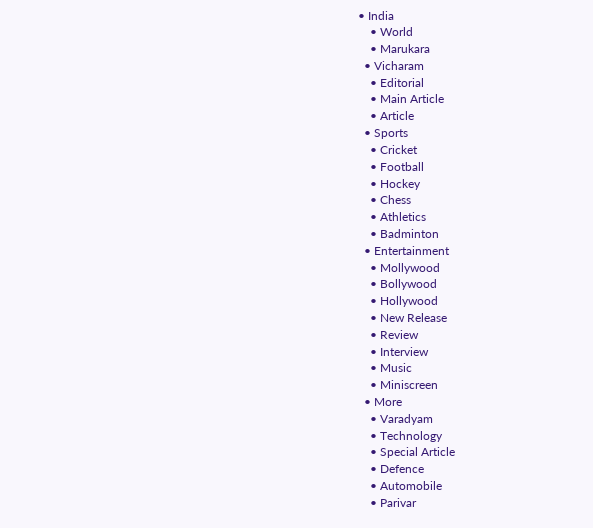• India
    • World
    • Marukara
  • Vicharam
    • Editorial
    • Main Article
    • Article
  • Sports
    • Cricket
    • Football
    • Hockey
    • Chess
    • Athletics
    • Badminton
  • Entertainment
    • Mollywood
    • Bollywood
    • Hollywood
    • New Release
    • Review
    • Interview
    • Music
    • Miniscreen
  • More
    • Varadyam
    • Technology
    • Special Article
    • Defence
    • Automobile
    • Parivar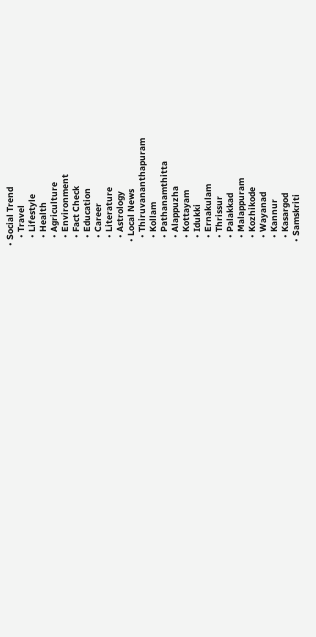• Social Trend
    • Travel
    • Lifestyle
    • Health
    • Agriculture
    • Environment
    • Fact Check
    • Education
    • Career
    • Literature
    • Astrology
  • Local News
    • Thiruvananthapuram
    • Kollam
    • Pathanamthitta
    • Alappuzha
    • Kottayam
    • Idukki
    • Ernakulam
    • Thrissur
    • Palakkad
    • Malappuram
    • Kozhikode
    • Wayanad
    • Kannur
    • Kasargod
  • Samskriti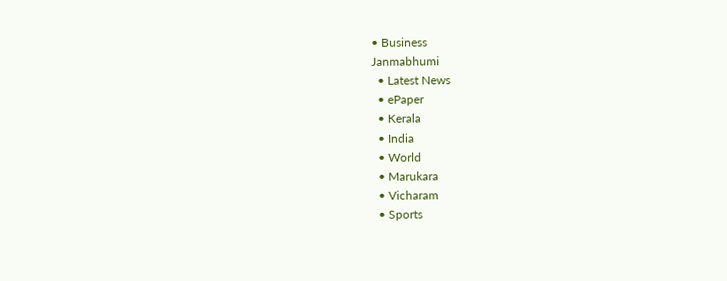• Business
Janmabhumi
  • Latest News
  • ePaper
  • Kerala
  • India
  • World
  • Marukara
  • Vicharam
  • Sports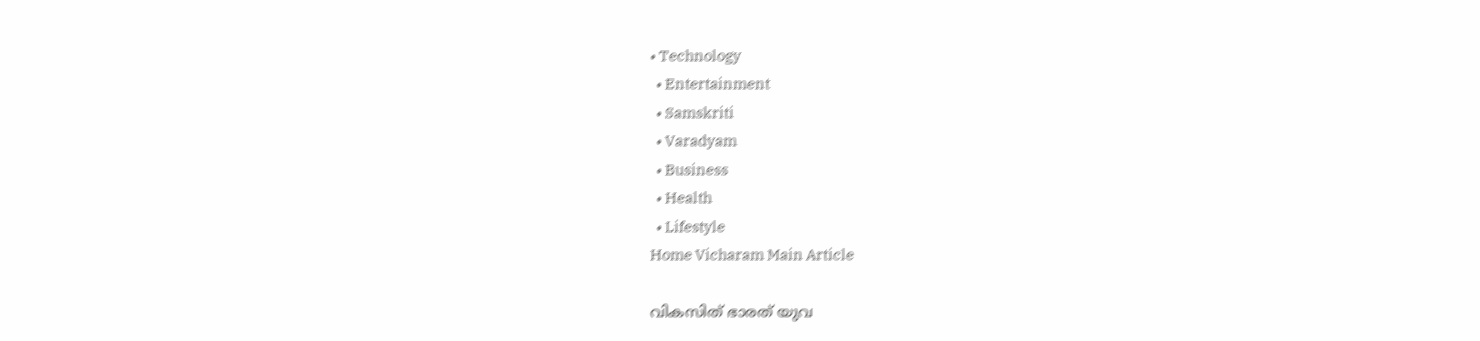• Technology
  • Entertainment
  • Samskriti
  • Varadyam
  • Business
  • Health
  • Lifestyle
Home Vicharam Main Article

വികസിത് ഭാരത് യുവ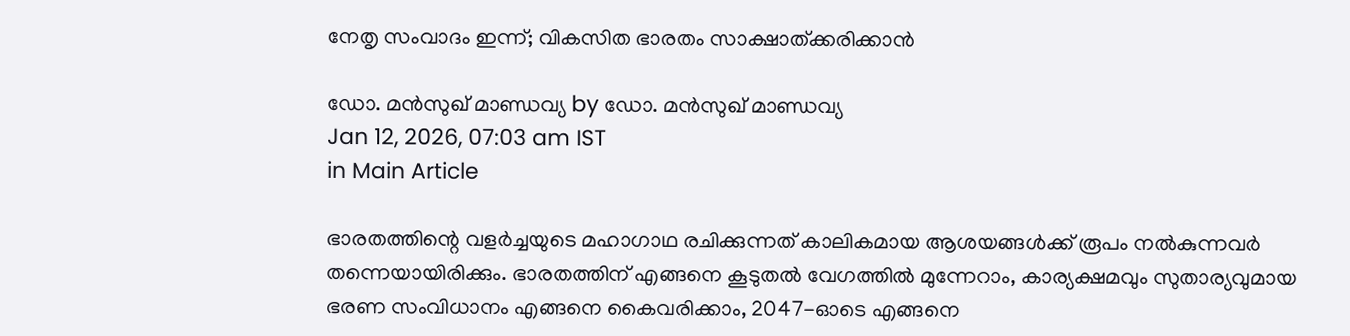നേതൃ സംവാദം ഇന്ന്; വികസിത ഭാരതം സാക്ഷാത്ക്കരിക്കാന്‍

ഡോ. മന്‍സുഖ് മാണ്ഡവ്യ by ഡോ. മന്‍സുഖ് മാണ്ഡവ്യ
Jan 12, 2026, 07:03 am IST
in Main Article

ഭാരതത്തിന്റെ വളര്‍ച്ചയുടെ മഹാഗാഥ രചിക്കുന്നത് കാലികമായ ആശയങ്ങള്‍ക്ക് രൂപം നല്‍കുന്നവര്‍ തന്നെയായിരിക്കും. ഭാരതത്തിന് എങ്ങനെ കൂടുതല്‍ വേഗത്തില്‍ മുന്നേറാം, കാര്യക്ഷമവും സുതാര്യവുമായ ഭരണ സംവിധാനം എങ്ങനെ കൈവരിക്കാം, 2047-ഓടെ എങ്ങനെ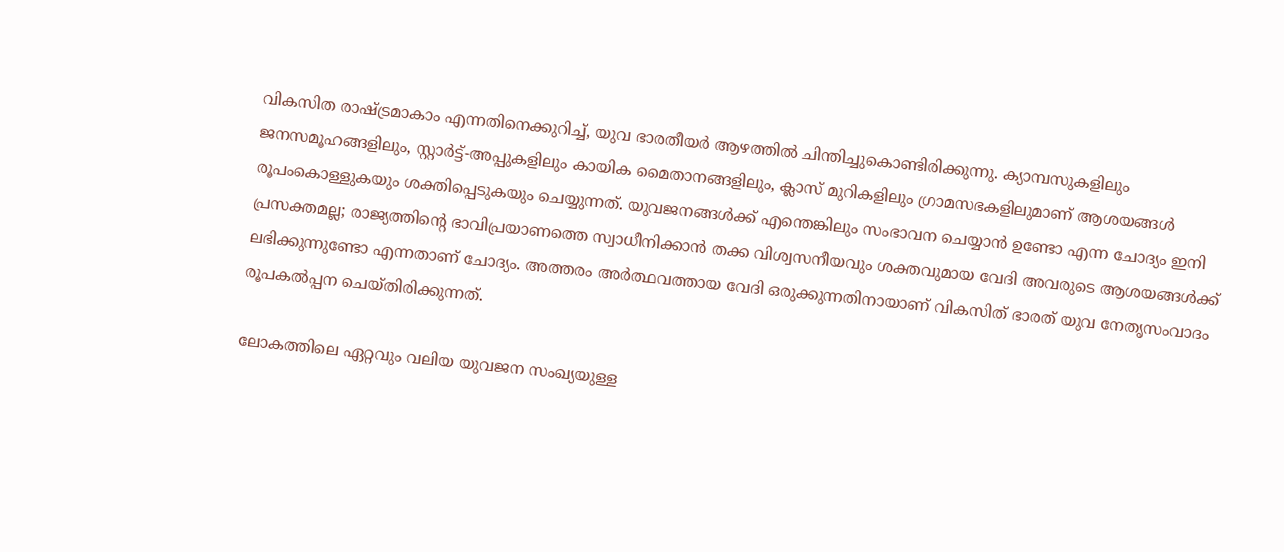വികസിത രാഷ്‌ട്രമാകാം എന്നതിനെക്കുറിച്ച്, യുവ ഭാരതീയര്‍ ആഴത്തില്‍ ചിന്തിച്ചുകൊണ്ടിരിക്കുന്നു. ക്യാമ്പസുകളിലും ജനസമൂഹങ്ങളിലും, സ്റ്റാര്‍ട്ട്-അപ്പുകളിലും കായിക മൈതാനങ്ങളിലും, ക്ലാസ് മുറികളിലും ഗ്രാമസഭകളിലുമാണ് ആശയങ്ങള്‍ രൂപംകൊള്ളുകയും ശക്തിപ്പെടുകയും ചെയ്യുന്നത്. യുവജനങ്ങള്‍ക്ക് എന്തെങ്കിലും സംഭാവന ചെയ്യാന്‍ ഉണ്ടോ എന്ന ചോദ്യം ഇനി പ്രസക്തമല്ല; രാജ്യത്തിന്റെ ഭാവിപ്രയാണത്തെ സ്വാധീനിക്കാന്‍ തക്ക വിശ്വസനീയവും ശക്തവുമായ വേദി അവരുടെ ആശയങ്ങള്‍ക്ക് ലഭിക്കുന്നുണ്ടോ എന്നതാണ് ചോദ്യം. അത്തരം അര്‍ത്ഥവത്തായ വേദി ഒരുക്കുന്നതിനായാണ് വികസിത് ഭാരത് യുവ നേതൃസംവാദം രൂപകല്‍പ്പന ചെയ്തിരിക്കുന്നത്.

ലോകത്തിലെ ഏറ്റവും വലിയ യുവജന സംഖ്യയുള്ള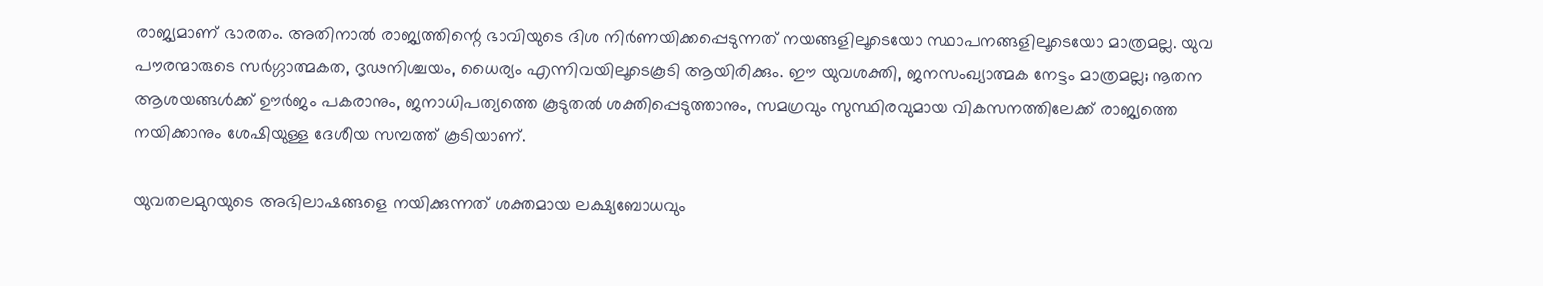രാജ്യമാണ് ഭാരതം. അതിനാല്‍ രാജ്യത്തിന്റെ ഭാവിയുടെ ദിശ നിര്‍ണയിക്കപ്പെടുന്നത് നയങ്ങളിലൂടെയോ സ്ഥാപനങ്ങളിലൂടെയോ മാത്രമല്ല. യുവ പൗരന്മാരുടെ സര്‍ഗ്ഗാത്മകത, ദൃഢനിശ്ചയം, ധൈര്യം എന്നിവയിലൂടെകൂടി ആയിരിക്കും. ഈ യുവശക്തി, ജനസംഖ്യാത്മക നേട്ടം മാത്രമല്ല; നൂതന ആശയങ്ങള്‍ക്ക് ഊര്‍ജം പകരാനും, ജനാധിപത്യത്തെ കൂടുതല്‍ ശക്തിപ്പെടുത്താനും, സമഗ്രവും സുസ്ഥിരവുമായ വികസനത്തിലേക്ക് രാജ്യത്തെ നയിക്കാനും ശേഷിയുള്ള ദേശീയ സമ്പത്ത് കൂടിയാണ്.

യുവതലമുറയുടെ അഭിലാഷങ്ങളെ നയിക്കുന്നത് ശക്തമായ ലക്ഷ്യബോധവും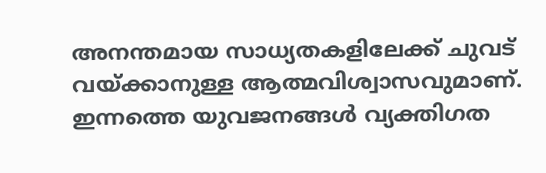അനന്തമായ സാധ്യതകളിലേക്ക് ചുവട് വയ്‌ക്കാനുള്ള ആത്മവിശ്വാസവുമാണ്. ഇന്നത്തെ യുവജനങ്ങള്‍ വ്യക്തിഗത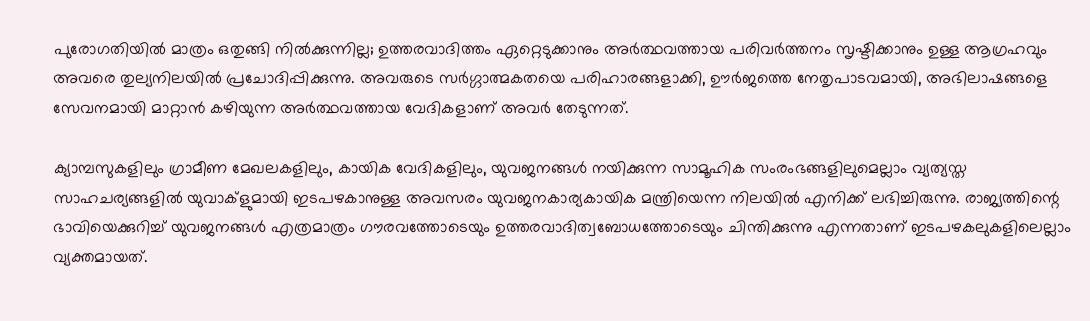പുരോഗതിയില്‍ മാത്രം ഒതുങ്ങി നില്‍ക്കുന്നില്ല; ഉത്തരവാദിത്തം ഏറ്റെടുക്കാനും അര്‍ത്ഥവത്തായ പരിവര്‍ത്തനം സൃഷ്ടിക്കാനും ഉള്ള ആഗ്രഹവും അവരെ തുല്യനിലയില്‍ പ്രചോദിപ്പിക്കുന്നു. അവരുടെ സര്‍ഗ്ഗാത്മകതയെ പരിഹാരങ്ങളാക്കി, ഊര്‍ജത്തെ നേതൃപാടവമായി, അഭിലാഷങ്ങളെ സേവനമായി മാറ്റാന്‍ കഴിയുന്ന അര്‍ത്ഥവത്തായ വേദികളാണ് അവര്‍ തേടുന്നത്.

ക്യാമ്പസുകളിലും ഗ്രാമീണ മേഖലകളിലും, കായിക വേദികളിലും, യുവജനങ്ങള്‍ നയിക്കുന്ന സാമൂഹിക സംരംഭങ്ങളിലുമെല്ലാം വ്യത്യസ്ത സാഹചര്യങ്ങളില്‍ യുവാക്‌ളുമായി ഇടപഴകാനുള്ള അവസരം യുവജനകാര്യകായിക മന്ത്രിയെന്ന നിലയില്‍ എനിക്ക് ലഭിച്ചിരുന്നു. രാജ്യത്തിന്റെ ഭാവിയെക്കുറിച്ച് യുവജനങ്ങള്‍ എത്രമാത്രം ഗൗരവത്തോടെയും ഉത്തരവാദിത്വബോധത്തോടെയും ചിന്തിക്കുന്നു എന്നതാണ് ഇടപഴകലുകളിലെല്ലാം വ്യക്തമായത്.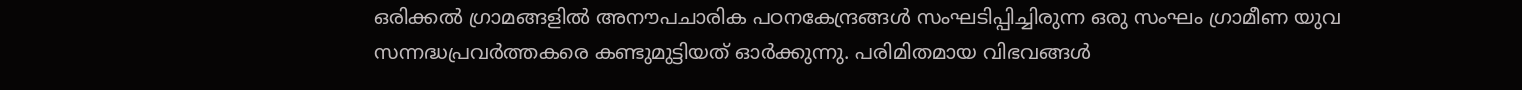ഒരിക്കല്‍ ഗ്രാമങ്ങളില്‍ അനൗപചാരിക പഠനകേന്ദ്രങ്ങള്‍ സംഘടിപ്പിച്ചിരുന്ന ഒരു സംഘം ഗ്രാമീണ യുവ സന്നദ്ധപ്രവര്‍ത്തകരെ കണ്ടുമുട്ടിയത് ഓര്‍ക്കുന്നു. പരിമിതമായ വിഭവങ്ങള്‍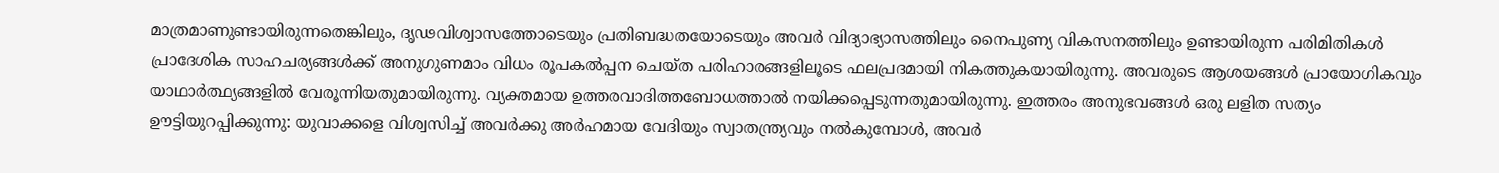മാത്രമാണുണ്ടായിരുന്നതെങ്കിലും, ദൃഢവിശ്വാസത്തോടെയും പ്രതിബദ്ധതയോടെയും അവര്‍ വിദ്യാഭ്യാസത്തിലും നൈപുണ്യ വികസനത്തിലും ഉണ്ടായിരുന്ന പരിമിതികള്‍ പ്രാദേശിക സാഹചര്യങ്ങള്‍ക്ക് അനുഗുണമാം വിധം രൂപകല്‍പ്പന ചെയ്ത പരിഹാരങ്ങളിലൂടെ ഫലപ്രദമായി നികത്തുകയായിരുന്നു. അവരുടെ ആശയങ്ങള്‍ പ്രായോഗികവും യാഥാര്‍ത്ഥ്യങ്ങളില്‍ വേരൂന്നിയതുമായിരുന്നു. വ്യക്തമായ ഉത്തരവാദിത്തബോധത്താല്‍ നയിക്കപ്പെടുന്നതുമായിരുന്നു. ഇത്തരം അനുഭവങ്ങള്‍ ഒരു ലളിത സത്യം ഊട്ടിയുറപ്പിക്കുന്നു: യുവാക്കളെ വിശ്വസിച്ച് അവര്‍ക്കു അര്‍ഹമായ വേദിയും സ്വാതന്ത്ര്യവും നല്‍കുമ്പോള്‍, അവര്‍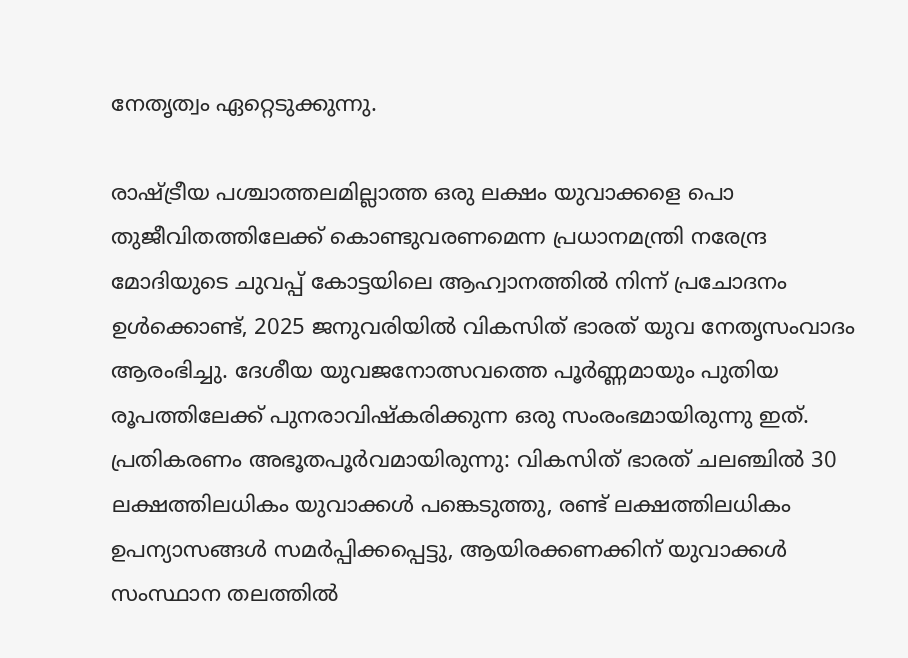നേതൃത്വം ഏറ്റെടുക്കുന്നു.

രാഷ്‌ട്രീയ പശ്ചാത്തലമില്ലാത്ത ഒരു ലക്ഷം യുവാക്കളെ പൊ
തുജീവിതത്തിലേക്ക് കൊണ്ടുവരണമെന്ന പ്രധാനമന്ത്രി നരേന്ദ്ര മോദിയുടെ ചുവപ്പ് കോട്ടയിലെ ആഹ്വാനത്തില്‍ നിന്ന് പ്രചോദനം ഉള്‍ക്കൊണ്ട്, 2025 ജനുവരിയില്‍ വികസിത് ഭാരത് യുവ നേതൃസംവാദം ആരംഭിച്ചു. ദേശീയ യുവജനോത്സവത്തെ പൂര്‍ണ്ണമായും പുതിയ രൂപത്തിലേക്ക് പുനരാവിഷ്‌കരിക്കുന്ന ഒരു സംരംഭമായിരുന്നു ഇത്. പ്രതികരണം അഭൂതപൂര്‍വമായിരുന്നു: വികസിത് ഭാരത് ചലഞ്ചില്‍ 30 ലക്ഷത്തിലധികം യുവാക്കള്‍ പങ്കെടുത്തു, രണ്ട് ലക്ഷത്തിലധികം ഉപന്യാസങ്ങള്‍ സമര്‍പ്പിക്കപ്പെട്ടു, ആയിരക്കണക്കിന് യുവാക്കള്‍ സംസ്ഥാന തലത്തില്‍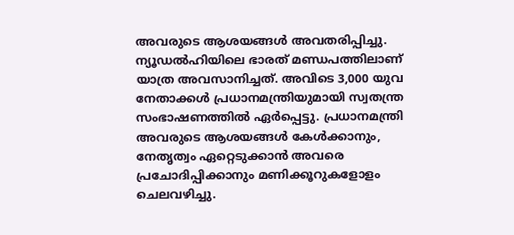അവരുടെ ആശയങ്ങള്‍ അവതരിപ്പിച്ചു. ന്യൂഡല്‍ഹിയിലെ ഭാരത് മണ്ഡപത്തിലാണ് യാത്ര അവസാനിച്ചത്. അവിടെ 3,000 യുവ നേതാക്കള്‍ പ്രധാനമന്ത്രിയുമായി സ്വതന്ത്ര സംഭാഷണത്തില്‍ ഏര്‍പ്പെട്ടു. പ്രധാനമന്ത്രി അവരുടെ ആശയങ്ങള്‍ കേള്‍ക്കാനും, നേതൃത്വം ഏറ്റെടുക്കാന്‍ അവരെ പ്രചോദിപ്പിക്കാനും മണിക്കൂറുകളോളം ചെലവഴിച്ചു.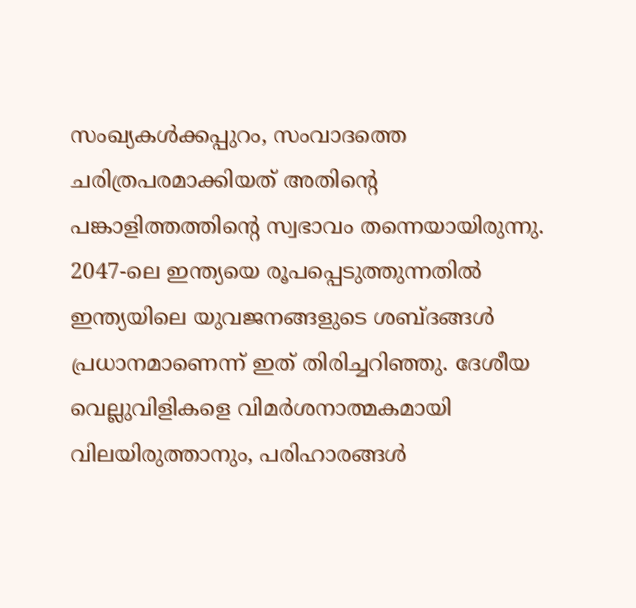സംഖ്യകള്‍ക്കപ്പുറം, സംവാദത്തെ ചരിത്രപരമാക്കിയത് അതിന്റെ പങ്കാളിത്തത്തിന്റെ സ്വഭാവം തന്നെയായിരുന്നു. 2047-ലെ ഇന്ത്യയെ രൂപപ്പെടുത്തുന്നതില്‍ ഇന്ത്യയിലെ യുവജനങ്ങളുടെ ശബ്ദങ്ങള്‍ പ്രധാനമാണെന്ന് ഇത് തിരിച്ചറിഞ്ഞു. ദേശീയ വെല്ലുവിളികളെ വിമര്‍ശനാത്മകമായി വിലയിരുത്താനും, പരിഹാരങ്ങള്‍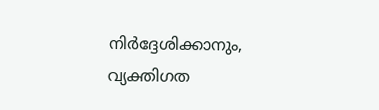നിര്‍ദ്ദേശിക്കാനും, വ്യക്തിഗത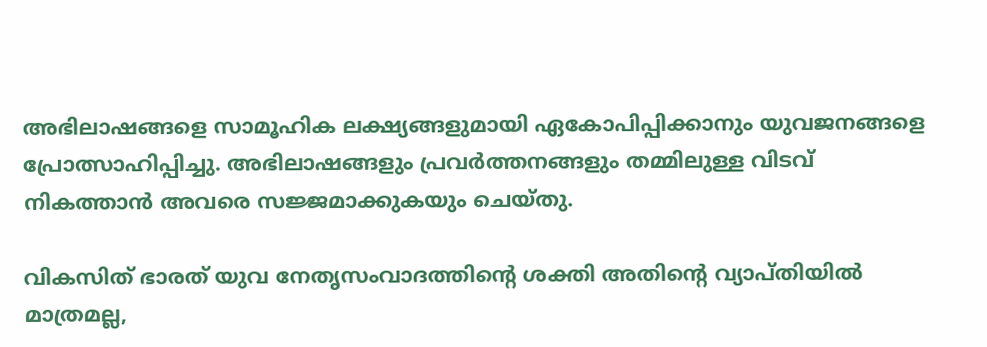അഭിലാഷങ്ങളെ സാമൂഹിക ലക്ഷ്യങ്ങളുമായി ഏകോപിപ്പിക്കാനും യുവജനങ്ങളെ പ്രോത്സാഹിപ്പിച്ചു. അഭിലാഷങ്ങളും പ്രവര്‍ത്തനങ്ങളും തമ്മിലുള്ള വിടവ് നികത്താന്‍ അവരെ സജ്ജമാക്കുകയും ചെയ്തു.

വികസിത് ഭാരത് യുവ നേതൃസംവാദത്തിന്റെ ശക്തി അതിന്റെ വ്യാപ്തിയില്‍ മാത്രമല്ല,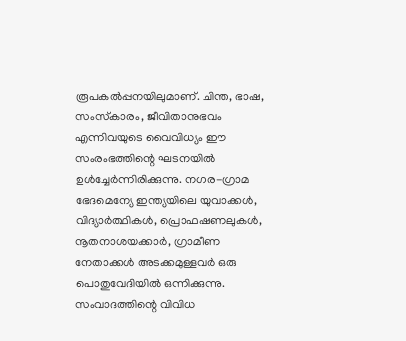രൂപകല്‍പ്പനയിലുമാണ്. ചിന്ത, ഭാഷ, സംസ്‌കാരം, ജീവിതാനുഭവം എന്നിവയുടെ വൈവിധ്യം ഈ സംരംഭത്തിന്റെ ഘടനയില്‍ ഉള്‍ച്ചേര്‍ന്നിരിക്കുന്നു. നഗര-ഗ്രാമ ഭേദമെന്യേ ഇന്ത്യയിലെ യുവാക്കള്‍, വിദ്യാര്‍ത്ഥികള്‍, പ്രൊഫഷണലുകള്‍, നൂതനാശയക്കാര്‍, ഗ്രാമീണ നേതാക്കള്‍ അടക്കമുള്ളവര്‍ ഒരു പൊതുവേദിയില്‍ ഒന്നിക്കുന്നു. സംവാദത്തിന്റെ വിവിധ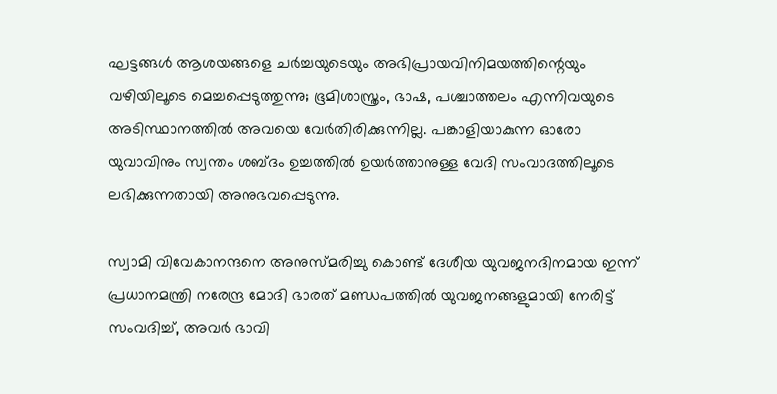ഘട്ടങ്ങള്‍ ആശയങ്ങളെ ചര്‍ച്ചയുടെയും അഭിപ്രായവിനിമയത്തിന്റെയും വഴിയിലൂടെ മെച്ചപ്പെടുത്തുന്നു; ഭൂമിശാസ്ത്രം, ഭാഷ, പശ്ചാത്തലം എന്നിവയുടെ അടിസ്ഥാനത്തില്‍ അവയെ വേര്‍തിരിക്കുന്നില്ല. പങ്കാളിയാകുന്ന ഓരോ യുവാവിനും സ്വന്തം ശബ്ദം ഉച്ചത്തില്‍ ഉയര്‍ത്താനുള്ള വേദി സംവാദത്തിലൂടെ ലഭിക്കുന്നതായി അനുഭവപ്പെടുന്നു.

സ്വാമി വിവേകാനന്ദനെ അനുസ്മരിച്ചു കൊണ്ട് ദേശീയ യുവജനദിനമായ ഇന്ന് പ്രധാനമന്ത്രി നരേന്ദ്ര മോദി ഭാരത് മണ്ഡപത്തില്‍ യുവജനങ്ങളുമായി നേരിട്ട് സംവദിച്ച്, അവര്‍ ഭാവി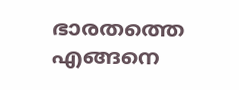ഭാരതത്തെ എങ്ങനെ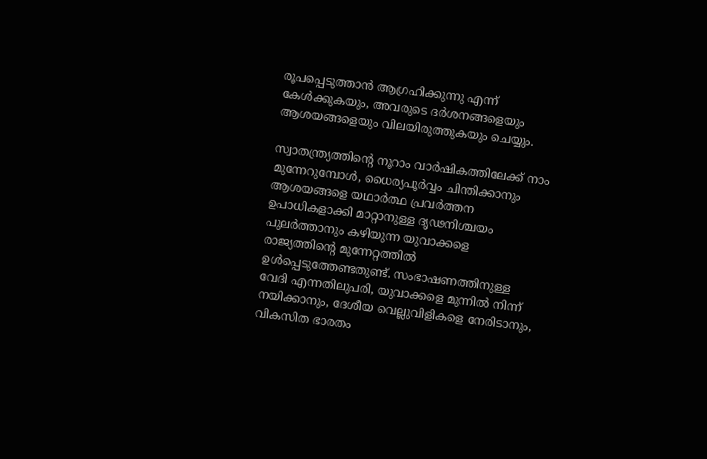രൂപപ്പെടുത്താന്‍ ആഗ്രഹിക്കുന്നു എന്ന് കേള്‍ക്കുകയും, അവരുടെ ദര്‍ശനങ്ങളെയും ആശയങ്ങളെയും വിലയിരുത്തുകയും ചെയ്യും.

സ്വാതന്ത്ര്യത്തിന്റെ നൂറാം വാര്‍ഷികത്തിലേക്ക് നാം മുന്നേറുമ്പോള്‍, ധൈര്യപൂര്‍വ്വം ചിന്തിക്കാനും ആശയങ്ങളെ യഥാര്‍ത്ഥ പ്രവര്‍ത്തന ഉപാധികളാക്കി മാറ്റാനുള്ള ദൃഢനിശ്ചയം പുലര്‍ത്താനും കഴിയുന്ന യുവാക്കളെ രാജ്യത്തിന്റെ മുന്നേറ്റത്തില്‍ ഉള്‍പ്പെടുത്തേണ്ടതുണ്ട്. സംഭാഷണത്തിനുള്ള വേദി എന്നതിലുപരി, യുവാക്കളെ മുന്നില്‍ നിന്ന് നയിക്കാനും, ദേശീയ വെല്ലുവിളികളെ നേരിടാനും, വികസിത ഭാരതം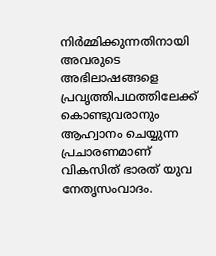നിര്‍മ്മിക്കുന്നതിനായി അവരുടെ അഭിലാഷങ്ങളെ പ്രവൃത്തിപഥത്തിലേക്ക് കൊണ്ടുവരാനും ആഹ്വാനം ചെയ്യുന്ന പ്രചാരണമാണ് വികസിത് ഭാരത് യുവ നേതൃസംവാദം.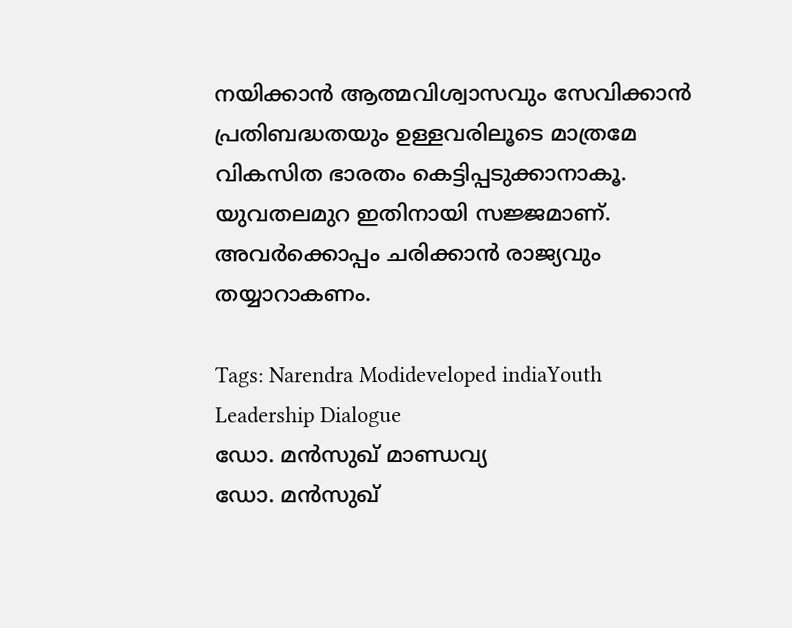നയിക്കാന്‍ ആത്മവിശ്വാസവും സേവിക്കാന്‍ പ്രതിബദ്ധതയും ഉള്ളവരിലൂടെ മാത്രമേ വികസിത ഭാരതം കെട്ടിപ്പടുക്കാനാകൂ. യുവതലമുറ ഇതിനായി സജ്ജമാണ്. അവര്‍ക്കൊപ്പം ചരിക്കാന്‍ രാജ്യവും തയ്യാറാകണം.

Tags: Narendra Modideveloped indiaYouth Leadership Dialogue
ഡോ. മന്‍സുഖ് മാണ്ഡവ്യ
ഡോ. മന്‍സുഖ്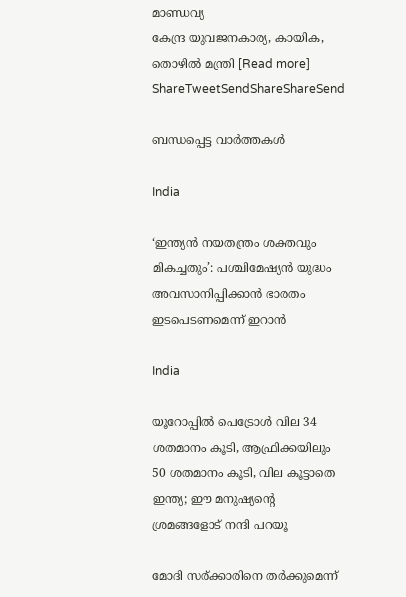മാണ്ഡവ്യ
കേന്ദ്ര യുവജനകാര്യ, കായിക, തൊഴില്‍ മന്ത്രി [Read more]
ShareTweetSendShareShareSend

ബന്ധപ്പെട്ട വാര്‍ത്തകള്‍

India

‘ഇന്ത്യൻ നയതന്ത്രം ശക്തവും മികച്ചതും’: പശ്ചിമേഷ്യൻ യുദ്ധം അവസാനിപ്പിക്കാൻ ഭാരതം ഇടപെടണമെന്ന് ഇറാൻ

India

യൂറോപ്പില്‍ പെട്രോള്‍ വില 34 ശതമാനം കൂടി, ആഫ്രിക്കയിലും 50 ശതമാനം കൂടി, വില കൂട്ടാതെ ഇന്ത്യ; ഈ മനുഷ്യന്റെ ശ്രമങ്ങളോട് നന്ദി പറയൂ

മോദി സര‍്ക്കാരിനെ തര്‍ക്കുമെന്ന്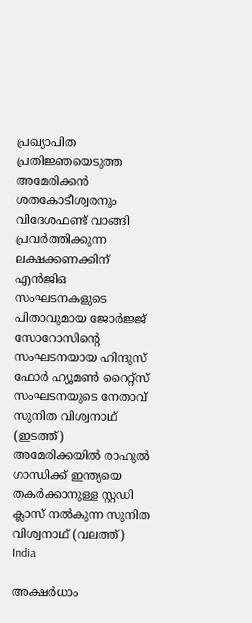പ്രഖ്യാപിത പ്രതിജ്ഞയെടുത്ത അമേരിക്കന്‍ ശതകോടീശ്വരനും വിദേശഫണ്ട് വാങ്ങി പ്രവര്‍ത്തിക്കുന്ന ലക്ഷക്കണക്കിന് എന്‍ജിഒ സംഘടനകളുടെ പിതാവുമായ ജോര്‍ജ്ജ് സോറോസിന്‍റെ സംഘടനയായ ഹിന്ദുസ് ഫോര്‍ ഹ്യൂമണ്‍ റൈറ്റ്സ് സംഘടനയുടെ നേതാവ് സുനിത വിശ്വനാഥ് (ഇടത്ത്) അമേരിക്കയില്‍ രാഹുല്‍ ഗാന്ധിക്ക് ഇന്ത്യയെ തകര്‍ക്കാനുള്ള സ്റ്റഡി ക്ലാസ് നല്‍കുന്ന സുനിത വിശ്വനാഥ് (വലത്ത്)
India

അക്ഷര്‍ധാം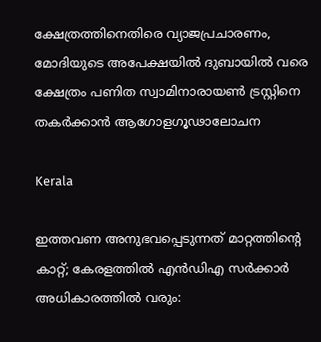ക്ഷേത്രത്തിനെതിരെ വ്യാജപ്രചാരണം, മോദിയുടെ അപേക്ഷയില്‍ ദുബായില്‍ വരെ ക്ഷേത്രം പണിത സ്വാമിനാരായണ്‍ ട്രസ്റ്റിനെ തകര്‍ക്കാന്‍ ആഗോളഗൂഢാലോചന

Kerala

ഇത്തവണ അനുഭവപ്പെടുന്നത് മാറ്റത്തിന്റെ കാറ്റ്; കേരളത്തിൽ എൻഡിഎ സർക്കാർ അധികാരത്തിൽ വരും: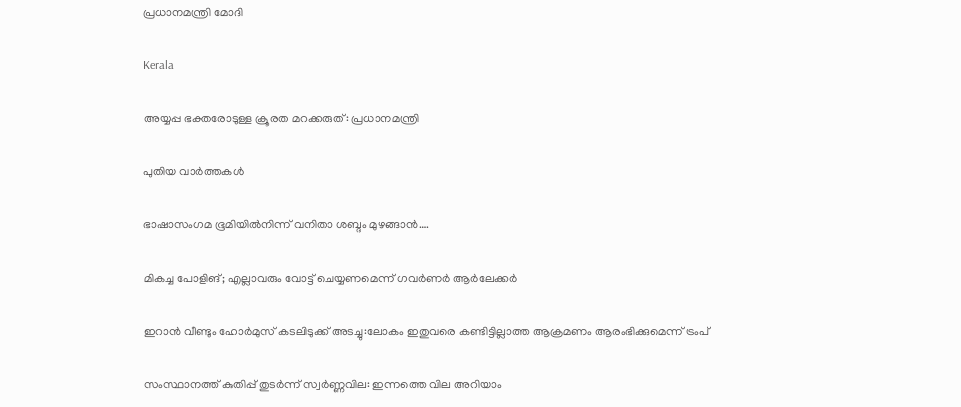പ്രധാനമന്ത്രി മോദി

Kerala

അയ്യപ്പ ഭക്തരോടുള്ള ക്രൂരത മറക്കരുത്: പ്രധാനമന്ത്രി

പുതിയ വാര്‍ത്തകള്‍

ഭാഷാസംഗമ ഭൂമിയില്‍നിന്ന് വനിതാ ശബ്ദം മുഴങ്ങാന്‍….

മികച്ച പോളിങ്; എല്ലാവരും വോട്ട് ചെയ്യണമെന്ന് ഗവര്‍ണര്‍ ആര്‍ലേക്കര്‍

ഇറാൻ വീണ്ടും ഹോർമുസ് കടലിടുക്ക് അടച്ചു:ലോകം ഇതുവരെ കണ്ടിട്ടില്ലാത്ത ആക്രമണം ആരംഭിക്കുമെന്ന് ട്രംപ്

സംസ്ഥാനത്ത് കുതിപ്പ് തുടർന്ന് സ്വർണ്ണവില: ഇന്നത്തെ വില അറിയാം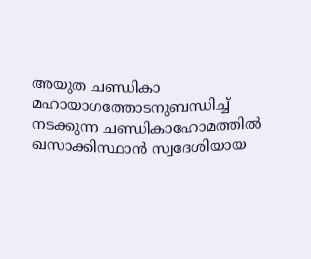അയുത ചണ്ഡികാ മഹായാഗത്തോടനുബന്ധിച്ച്
നടക്കുന്ന ചണ്ഡികാഹോമത്തില്‍ ഖസാക്കിസ്ഥാന്‍ സ്വദേശിയായ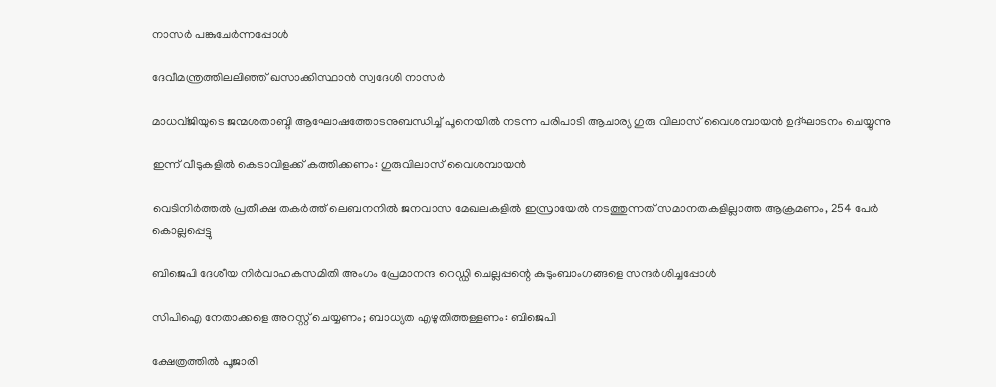നാസര്‍ പങ്കുചേര്‍ന്നപ്പോള്‍

ദേവീമന്ത്രത്തിലലിഞ്ഞ് ഖസാക്കിസ്ഥാന്‍ സ്വദേശി നാസര്‍

മാധവ്ജിയുടെ ജന്മശതാബ്ദി ആഘോഷത്തോടനുബന്ധിച്ച് പൂനെയില്‍ നടന്ന പരിപാടി ആചാര്യ ഗുരു വിലാസ് വൈശമ്പായന്‍ ഉദ്ഘാടനം ചെയ്യുന്നു

ഇന്ന് വീടുകളില്‍ കെടാവിളക്ക് കത്തിക്കണം: ഗുരുവിലാസ് വൈശമ്പായന്‍

വെടിനിര്‍ത്തല്‍ പ്രതീക്ഷ തകര്‍ത്ത് ലെബനനില്‍ ജനവാസ മേഖലകളിൽ ഇസ്രായേൽ നടത്തുന്നത് സമാനതകളില്ലാത്ത ആക്രമണം, 254 പേർ കൊല്ലപ്പെട്ടു

ബിജെപി ദേശീയ നിര്‍വാഹകസമിതി അംഗം പ്രേമാനന്ദ റെഡ്ഡി ചെല്ലപ്പന്റെ കുടുംബാംഗങ്ങളെ സന്ദര്‍ശിച്ചപ്പോള്‍

സിപിഐ നേതാക്കളെ അറസ്റ്റ് ചെയ്യണം; ബാധ്യത എഴുതിത്തള്ളണം: ബിജെപി

ക്ഷേത്രത്തില്‍ പൂജാരി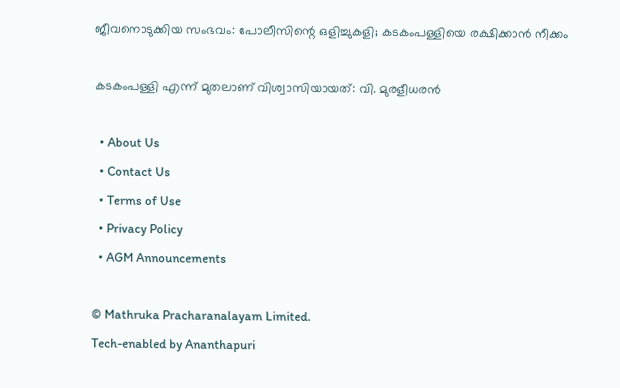ജീവനൊടുക്കിയ സംഭവം: പോലീസിന്റെ ഒളിച്ചുകളി; കടകംപള്ളിയെ രക്ഷിക്കാന്‍ നീക്കം

കടകംപള്ളി എന്ന് മുതലാണ് വിശ്വാസിയായത്: വി. മുരളീധരന്‍

  • About Us
  • Contact Us
  • Terms of Use
  • Privacy Policy
  • AGM Announcements

© Mathruka Pracharanalayam Limited.
Tech-enabled by Ananthapuri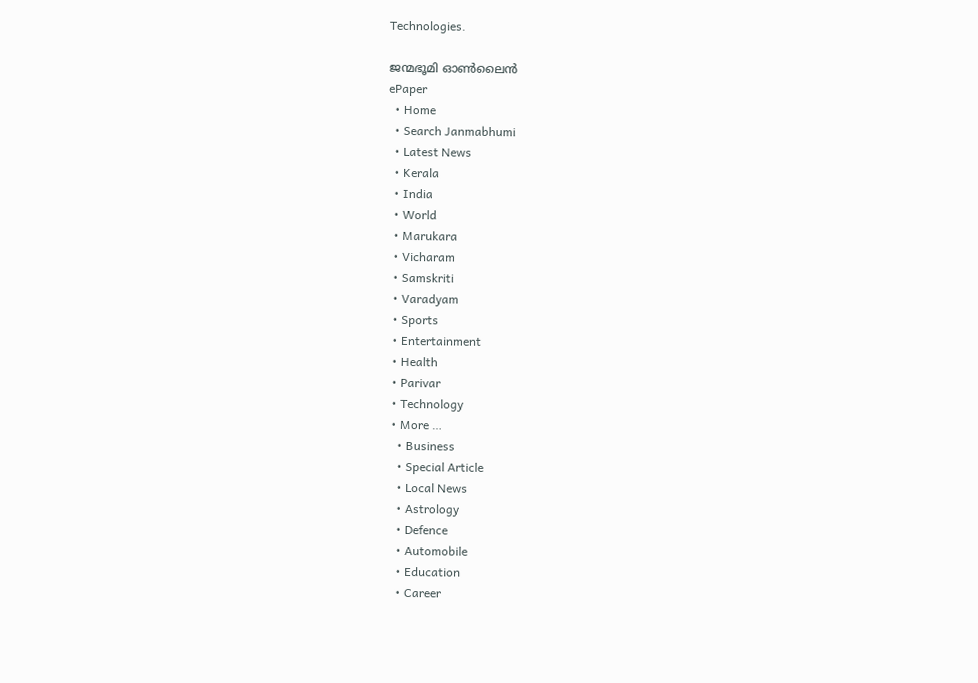Technologies.

ജന്മഭൂമി ഓണ്‍ലൈന്‍
ePaper
  • Home
  • Search Janmabhumi
  • Latest News
  • Kerala
  • India
  • World
  • Marukara
  • Vicharam
  • Samskriti
  • Varadyam
  • Sports
  • Entertainment
  • Health
  • Parivar
  • Technology
  • More …
    • Business
    • Special Article
    • Local News
    • Astrology
    • Defence
    • Automobile
    • Education
    • Career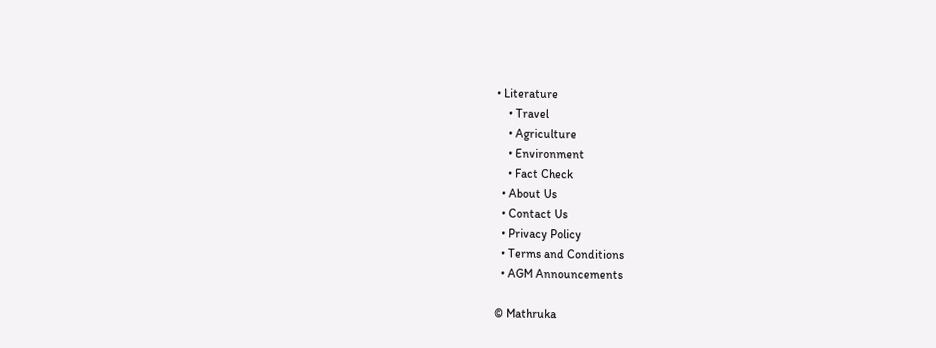• Literature
    • Travel
    • Agriculture
    • Environment
    • Fact Check
  • About Us
  • Contact Us
  • Privacy Policy
  • Terms and Conditions
  • AGM Announcements

© Mathruka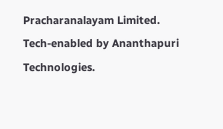Pracharanalayam Limited.
Tech-enabled by Ananthapuri Technologies.